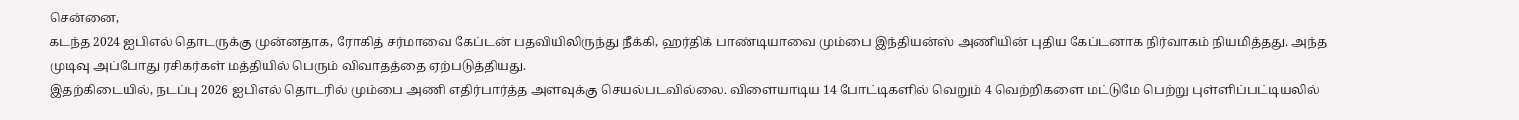சென்னை,
கடந்த 2024 ஐபிஎல் தொடருக்கு முன்னதாக, ரோகித் சர்மாவை கேப்டன் பதவியிலிருந்து நீக்கி, ஹர்திக் பாண்டியாவை மும்பை இந்தியன்ஸ் அணியின் புதிய கேப்டனாக நிர்வாகம் நியமித்தது. அந்த முடிவு அப்போது ரசிகர்கள் மத்தியில் பெரும் விவாதத்தை ஏற்படுத்தியது.
இதற்கிடையில், நடப்பு 2026 ஐபிஎல் தொடரில் மும்பை அணி எதிர்பார்த்த அளவுக்கு செயல்படவில்லை. விளையாடிய 14 போட்டிகளில் வெறும் 4 வெற்றிகளை மட்டுமே பெற்று புள்ளிப்பட்டியலில்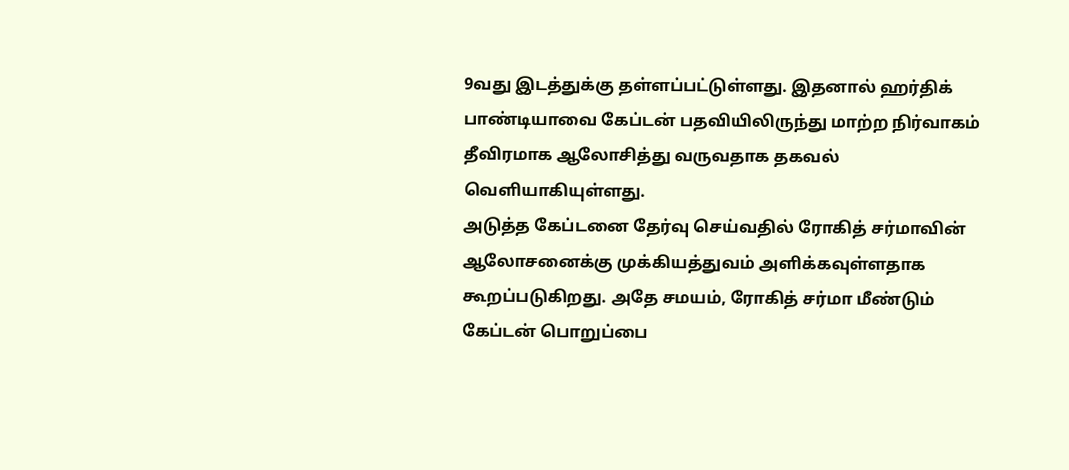9வது இடத்துக்கு தள்ளப்பட்டுள்ளது. இதனால் ஹர்திக் பாண்டியாவை கேப்டன் பதவியிலிருந்து மாற்ற நிர்வாகம் தீவிரமாக ஆலோசித்து வருவதாக தகவல் வெளியாகியுள்ளது.
அடுத்த கேப்டனை தேர்வு செய்வதில் ரோகித் சர்மாவின் ஆலோசனைக்கு முக்கியத்துவம் அளிக்கவுள்ளதாக கூறப்படுகிறது. அதே சமயம், ரோகித் சர்மா மீண்டும் கேப்டன் பொறுப்பை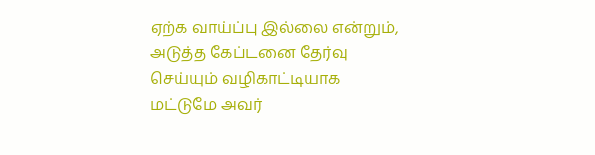ஏற்க வாய்ப்பு இல்லை என்றும், அடுத்த கேப்டனை தேர்வு செய்யும் வழிகாட்டியாக மட்டுமே அவர்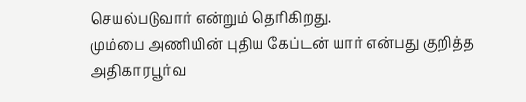செயல்படுவார் என்றும் தெரிகிறது.
மும்பை அணியின் புதிய கேப்டன் யார் என்பது குறித்த அதிகாரபூர்வ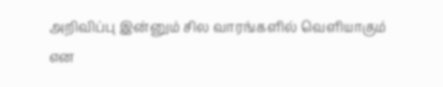அறிவிப்பு இன்னும் சில வாரங்களில் வெளியாகும் என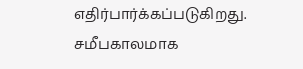எதிர்பார்க்கப்படுகிறது. சமீபகாலமாக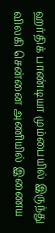ஹர்திக் பாண்டியா மும்பையில் இருந்து விலகி சென்னை அணியில் இணைய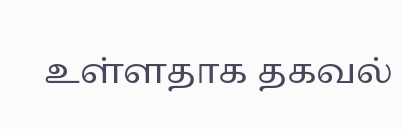உள்ளதாக தகவல்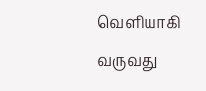வெளியாகி வருவது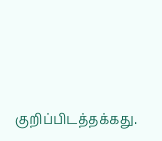குறிப்பிடத்தக்கது.